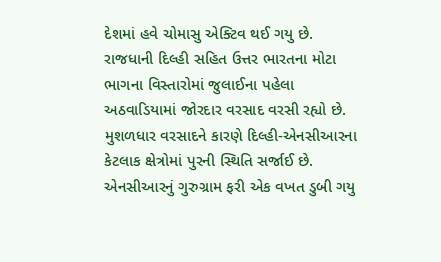દેશમાં હવે ચોમાસુ એક્ટિવ થઈ ગયુ છે. રાજધાની દિલ્હી સહિત ઉત્તર ભારતના મોટા ભાગના વિસ્તારોમાં જુલાઈના પહેલા અઠવાડિયામાં જોરદાર વરસાદ વરસી રહ્યો છે. મુશળધાર વરસાદને કારણે દિલ્હી-એનસીઆરના કેટલાક ક્ષેત્રોમાં પુરની સ્થિતિ સર્જાઈ છે. એનસીઆરનું ગુરુગ્રામ ફરી એક વખત ડુબી ગયુ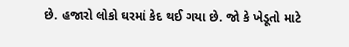છે. હજારો લોકો ઘરમાં કેદ થઈ ગયા છે. જો કે ખેડૂતો માટે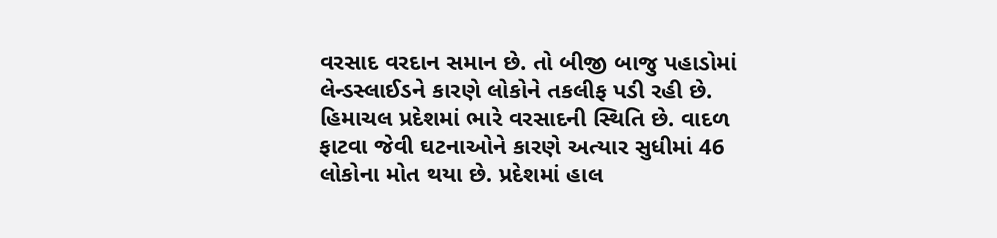વરસાદ વરદાન સમાન છે. તો બીજી બાજુ પહાડોમાં લેન્ડસ્લાઈડને કારણે લોકોને તકલીફ પડી રહી છે.
હિમાચલ પ્રદેશમાં ભારે વરસાદની સ્થિતિ છે. વાદળ ફાટવા જેવી ઘટનાઓને કારણે અત્યાર સુધીમાં 46 લોકોના મોત થયા છે. પ્રદેશમાં હાલ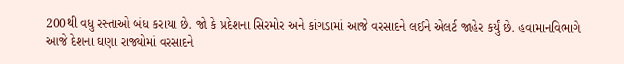200થી વધુ રસ્તાઓ બંધ કરાયા છે. જો કે પ્રદેશના સિરમોર અને કાંગડામાં આજે વરસાદને લઈને એલર્ટ જાહેર કર્યું છે. હવામાનવિભાગે આજે દેશના ઘણા રાજ્યોમાં વરસાદને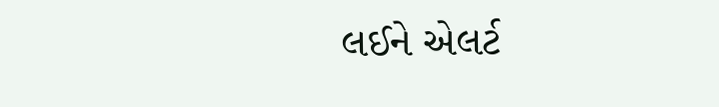લઈને એલર્ટ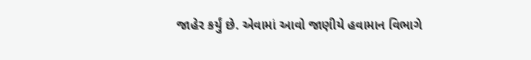જાહેર કર્યું છે. એવામાં આવો જાણીયે હવામાન વિભાગે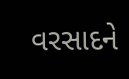વરસાદને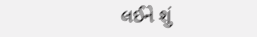લઈને શું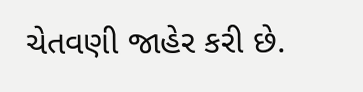ચેતવણી જાહેર કરી છે.